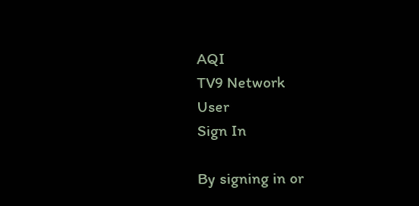AQI
TV9 Network
User
Sign In

By signing in or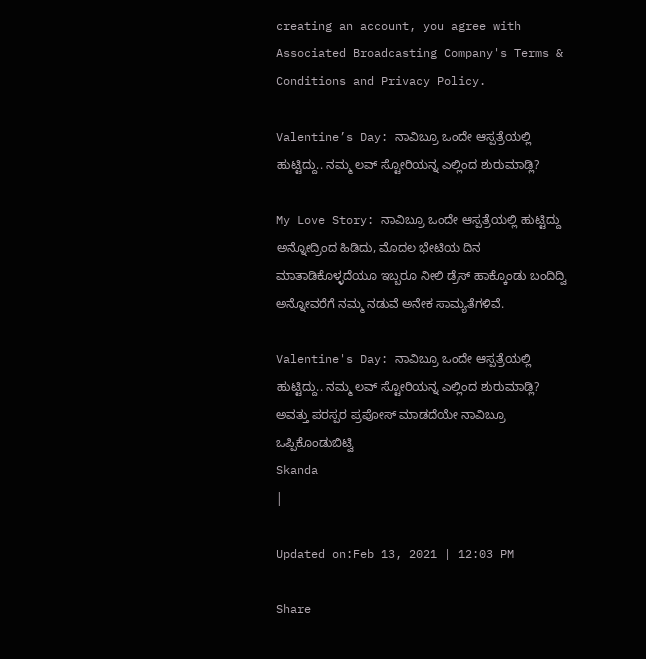creating an account, you agree with Associated Broadcasting Company's Terms & Conditions and Privacy Policy.

Valentine’s Day: ನಾವಿಬ್ರೂ ಒಂದೇ ಆಸ್ಪತ್ರೆಯಲ್ಲಿ ಹುಟ್ಟಿದ್ದು.. ನಮ್ಮ ಲವ್ ಸ್ಟೋರಿಯನ್ನ ಎಲ್ಲಿಂದ ಶುರುಮಾಡ್ಲಿ?

My Love Story: ನಾವಿಬ್ರೂ ಒಂದೇ ಆಸ್ಪತ್ರೆಯಲ್ಲಿ ಹುಟ್ಟಿದ್ದು ಅನ್ನೋದ್ರಿಂದ ಹಿಡಿದು, ಮೊದಲ ಭೇಟಿಯ ದಿನ ಮಾತಾಡಿಕೊಳ್ಳದೆಯೂ ಇಬ್ಬರೂ ನೀಲಿ ಡ್ರೆಸ್ ಹಾಕ್ಕೊಂಡು ಬಂದಿದ್ವಿ ಅನ್ನೋವರೆಗೆ ನಮ್ಮ ನಡುವೆ ಅನೇಕ ಸಾಮ್ಯತೆಗಳಿವೆ.

Valentine's Day: ನಾವಿಬ್ರೂ ಒಂದೇ ಆಸ್ಪತ್ರೆಯಲ್ಲಿ ಹುಟ್ಟಿದ್ದು.. ನಮ್ಮ ಲವ್ ಸ್ಟೋರಿಯನ್ನ ಎಲ್ಲಿಂದ ಶುರುಮಾಡ್ಲಿ?
ಅವತ್ತು ಪರಸ್ಪರ ಪ್ರಪೋಸ್ ಮಾಡದೆಯೇ ನಾವಿಬ್ರೂ ಒಪ್ಪಿಕೊಂಡುಬಿಟ್ವಿ
Skanda
|

Updated on:Feb 13, 2021 | 12:03 PM

Share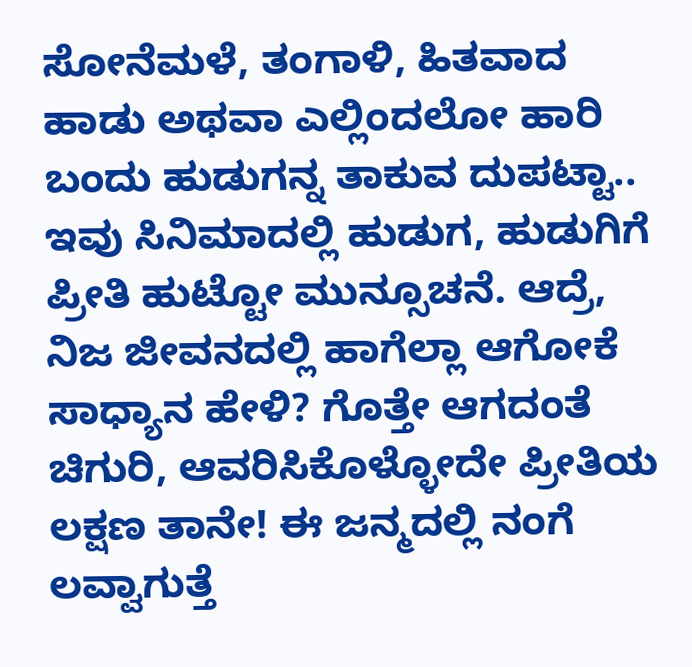ಸೋನೆಮಳೆ, ತಂಗಾಳಿ, ಹಿತವಾದ ಹಾಡು ಅಥವಾ ಎಲ್ಲಿಂದಲೋ ಹಾರಿ ಬಂದು ಹುಡುಗನ್ನ ತಾಕುವ ದುಪಟ್ಟಾ.. ಇವು ಸಿನಿಮಾದಲ್ಲಿ ಹುಡುಗ, ಹುಡುಗಿಗೆ ಪ್ರೀತಿ ಹುಟ್ಟೋ ಮುನ್ಸೂಚನೆ. ಆದ್ರೆ, ನಿಜ ಜೀವನದಲ್ಲಿ ಹಾಗೆಲ್ಲಾ ಆಗೋಕೆ ಸಾಧ್ಯಾನ ಹೇಳಿ? ಗೊತ್ತೇ ಆಗದಂತೆ ಚಿಗುರಿ, ಆವರಿಸಿಕೊಳ್ಳೋದೇ ಪ್ರೀತಿಯ ಲಕ್ಷಣ ತಾನೇ! ಈ ಜನ್ಮದಲ್ಲಿ ನಂಗೆ ಲವ್ವಾಗುತ್ತೆ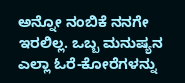ಅನ್ನೋ ನಂಬಿಕೆ ನನಗೇ ಇರಲಿಲ್ಲ. ಒಬ್ಬ ಮನುಷ್ಯನ ಎಲ್ಲಾ ಓರೆ-ಕೋರೆಗಳನ್ನು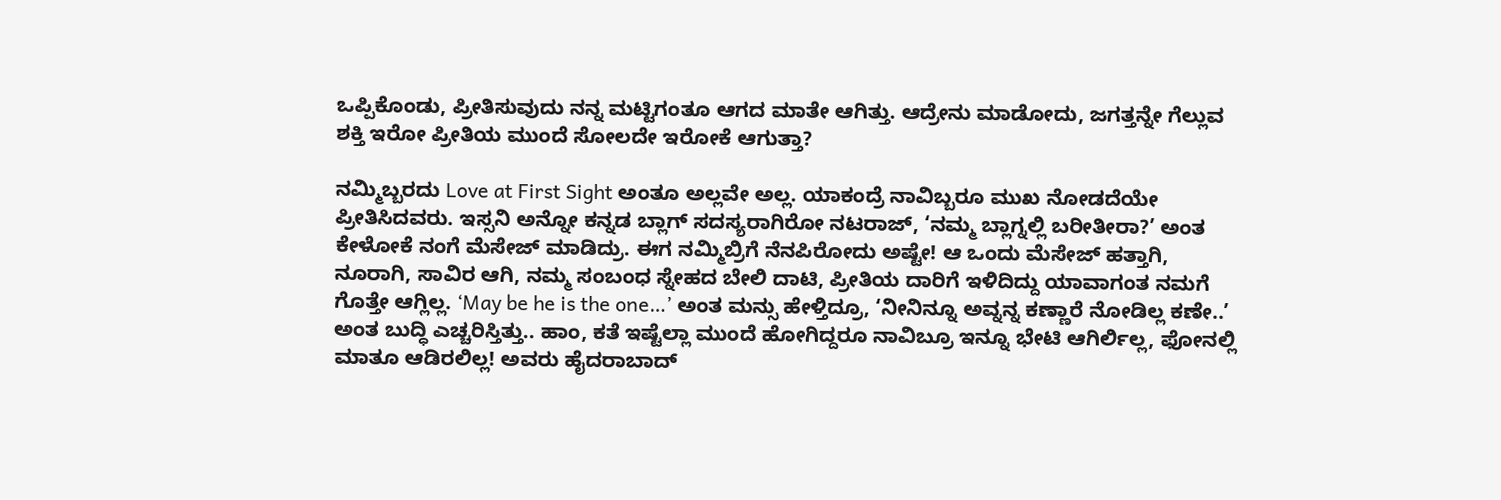ಒಪ್ಪಿಕೊಂಡು, ಪ್ರೀತಿಸುವುದು ನನ್ನ ಮಟ್ಟಿಗಂತೂ ಆಗದ ಮಾತೇ ಆಗಿತ್ತು. ಆದ್ರೇನು ಮಾಡೋದು, ಜಗತ್ತನ್ನೇ ಗೆಲ್ಲುವ ಶಕ್ತಿ ಇರೋ ಪ್ರೀತಿಯ ಮುಂದೆ ಸೋಲದೇ ಇರೋಕೆ ಆಗುತ್ತಾ?

ನಮ್ಮಿಬ್ಬರದು Love at First Sight ಅಂತೂ ಅಲ್ಲವೇ ಅಲ್ಲ. ಯಾಕಂದ್ರೆ‌ ನಾವಿಬ್ಬರೂ ಮುಖ ನೋಡದೆಯೇ ಪ್ರೀತಿಸಿದವರು. ಇಸ್ಸನಿ ಅನ್ನೋ ಕನ್ನಡ ಬ್ಲಾಗ್ ಸದಸ್ಯರಾಗಿರೋ ನಟರಾಜ್, ‘ನಮ್ಮ ಬ್ಲಾಗ್ನಲ್ಲಿ ಬರೀತೀರಾ?’ ಅಂತ ಕೇಳೋಕೆ ನಂಗೆ ಮೆಸೇಜ್ ಮಾಡಿದ್ರು. ಈಗ ನಮ್ಮಿಬ್ರಿಗೆ ನೆನಪಿರೋದು ಅಷ್ಟೇ! ಆ ಒಂದು ಮೆಸೇಜ್ ಹತ್ತಾಗಿ, ನೂರಾಗಿ, ಸಾವಿರ ಆಗಿ, ನಮ್ಮ ಸಂಬಂಧ ಸ್ನೇಹದ ಬೇಲಿ ದಾಟಿ, ಪ್ರೀತಿಯ ದಾರಿಗೆ ಇಳಿದಿದ್ದು ಯಾವಾಗಂತ ನಮಗೆ ಗೊತ್ತೇ ಆಗ್ಲಿಲ್ಲ. ‘May be he is the one…’ ಅಂತ ಮನ್ಸು ಹೇಳ್ತಿದ್ರೂ, ‘ನೀನಿನ್ನೂ ಅವ್ನನ್ನ ಕಣ್ಣಾರೆ ನೋಡಿಲ್ಲ ಕಣೇ..’ ಅಂತ ಬುದ್ಧಿ ಎಚ್ಚರಿಸ್ತಿತ್ತು.. ಹಾಂ, ಕತೆ ಇಷ್ಟೆಲ್ಲಾ ಮುಂದೆ ಹೋಗಿದ್ದರೂ ನಾವಿಬ್ರೂ ಇನ್ನೂ ಭೇಟಿ ಆಗಿರ್ಲಿಲ್ಲ, ಫೋನಲ್ಲಿ ಮಾತೂ ಆಡಿರಲಿಲ್ಲ! ಅವರು ಹೈದರಾಬಾದ್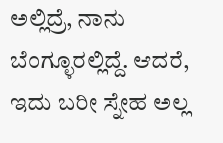ಅಲ್ಲಿದ್ರೆ, ನಾನು ಬೆಂಗ್ಳೂರಲ್ಲಿದ್ದೆ. ಆದರೆ, ಇದು ಬರೀ ಸ್ನೇಹ ಅಲ್ಲ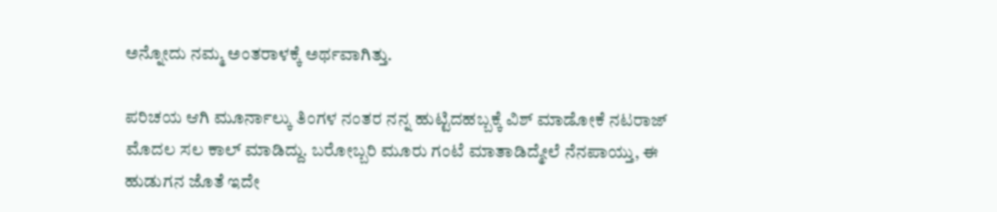ಅನ್ನೋದು ನಮ್ಮ ಅಂತರಾಳಕ್ಕೆ ಅರ್ಥವಾಗಿತ್ತು.

ಪರಿಚಯ ಆಗಿ ಮೂರ್ನಾಲ್ಕು ತಿಂಗಳ ನಂತರ ನನ್ನ ಹುಟ್ಟಿದಹಬ್ಬಕ್ಕೆ ವಿಶ್ ಮಾಡೋಕೆ ನಟರಾಜ್ ಮೊದಲ ಸಲ ಕಾಲ್ ಮಾಡಿದ್ದು. ಬರೋಬ್ಬರಿ ಮೂರು ಗಂಟೆ ಮಾತಾಡಿದ್ಮೇಲೆ ನೆನಪಾಯ್ತು, ಈ ಹುಡುಗನ ಜೊತೆ ಇದೇ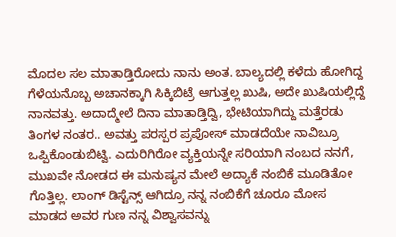ಮೊದಲ ಸಲ ಮಾತಾಡ್ತಿರೋದು ನಾನು ಅಂತ. ಬಾಲ್ಯದಲ್ಲಿ ಕಳೆದು ಹೋಗಿದ್ದ ಗೆಳೆಯನೊಬ್ಬ ಅಚಾನಕ್ಕಾಗಿ ಸಿಕ್ಕಿಬಿಟ್ರೆ ಆಗುತ್ತಲ್ಲ ಖುಷಿ, ಅದೇ ಖುಷಿಯಲ್ಲಿದ್ದೆ ನಾನವತ್ತು. ಅದಾದ್ಮೇಲೆ ದಿನಾ ಮಾತಾಡ್ತಿದ್ವಿ, ಭೇಟಿಯಾಗಿದ್ದು ಮತ್ತೆರಡು ತಿಂಗಳ ನಂತರ.. ಅವತ್ತು ಪರಸ್ಪರ ಪ್ರಪೋಸ್ ಮಾಡದೆಯೇ ನಾವಿಬ್ರೂ ಒಪ್ಪಿಕೊಂಡುಬಿಟ್ವಿ. ಎದುರಿಗಿರೋ ವ್ಯಕ್ತಿಯನ್ನೇ ಸರಿಯಾಗಿ ನಂಬದ ನನಗೆ, ಮುಖವೇ‌ ನೋಡದ ಈ ಮನುಷ್ಯನ ಮೇಲೆ ಅದ್ಯಾಕೆ ನಂಬಿಕೆ ಮೂಡಿತೋ ಗೊತ್ತಿಲ್ಲ. ಲಾಂಗ್ ಡಿಸ್ಟೆನ್ಸ್ ಆಗಿದ್ರೂ ನನ್ನ ನಂಬಿಕೆಗೆ ಚೂರೂ ಮೋಸ‌ ಮಾಡದ ಅವರ ಗುಣ ನನ್ನ ವಿಶ್ವಾಸವನ್ನು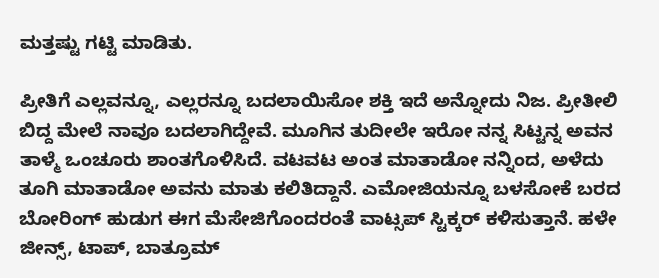ಮತ್ತಷ್ಟು ಗಟ್ಟಿ ಮಾಡಿತು.

ಪ್ರೀತಿಗೆ ಎಲ್ಲವನ್ನೂ, ಎಲ್ಲರನ್ನೂ ಬದಲಾಯಿಸೋ ಶಕ್ತಿ ಇದೆ ಅನ್ನೋದು ನಿಜ. ಪ್ರೀತೀಲಿ ಬಿದ್ದ ಮೇಲೆ ನಾವೂ ಬದಲಾಗಿದ್ದೇವೆ. ಮೂಗಿನ ತುದೀಲೇ ಇರೋ ನನ್ನ ಸಿಟ್ಟನ್ನ ಅವನ ತಾಳ್ಮೆ ಒಂಚೂರು ಶಾಂತಗೊಳಿಸಿದೆ. ವಟವಟ ಅಂತ ಮಾತಾಡೋ ನನ್ನಿಂದ, ಅಳೆದು ತೂಗಿ ಮಾತಾಡೋ ಅವನು ಮಾತು ಕಲಿತಿದ್ದಾನೆ. ಎಮೋಜಿಯನ್ನೂ ಬಳಸೋಕೆ ಬರದ ಬೋರಿಂಗ್ ಹುಡುಗ ಈಗ ಮೆಸೇಜಿಗೊಂದರಂತೆ ವಾಟ್ಸಪ್ ಸ್ಟಿಕ್ಕರ್ ಕಳಿಸುತ್ತಾನೆ. ಹಳೇ ಜೀನ್ಸ್, ಟಾಪ್, ಬಾತ್ರೂಮ್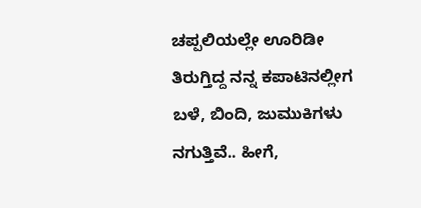ಚಪ್ಪಲಿಯಲ್ಲೇ ಊರಿಡೀ ತಿರುಗ್ತಿದ್ದ ನನ್ನ ಕಪಾಟಿನಲ್ಲೀಗ ಬಳೆ, ಬಿಂದಿ, ಜುಮುಕಿಗಳು ನಗುತ್ತಿವೆ.. ಹೀಗೆ,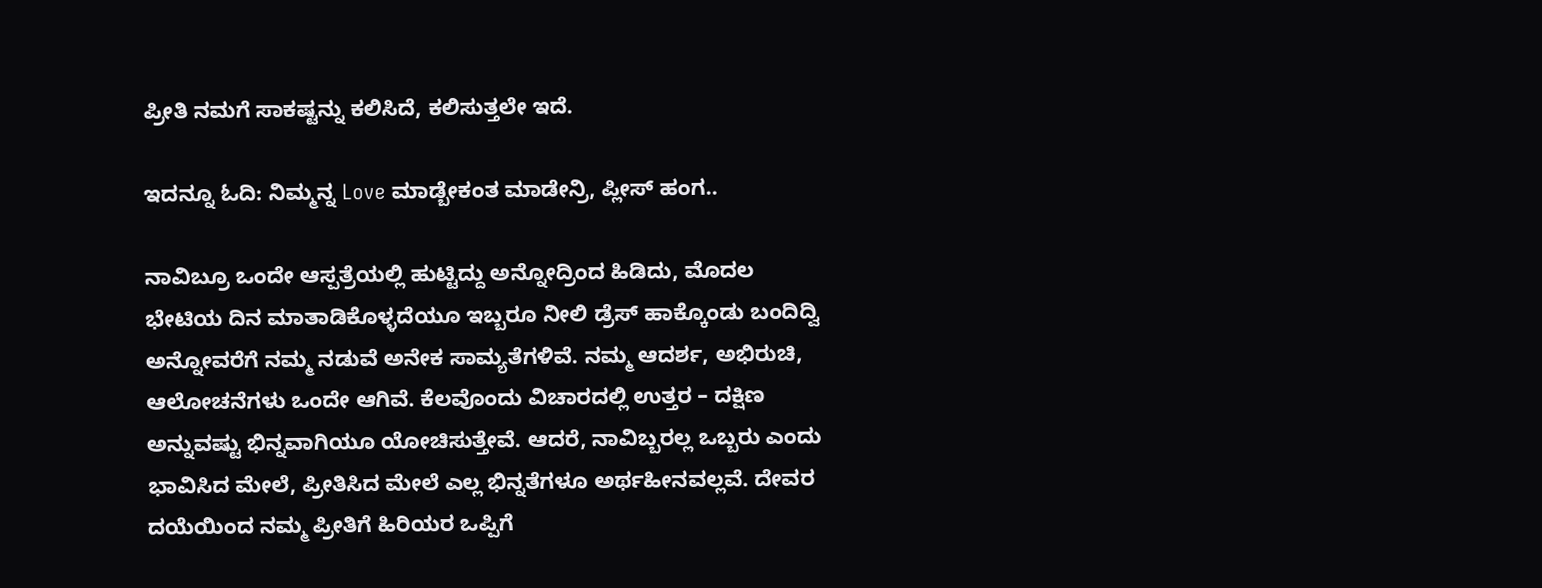ಪ್ರೀತಿ ನಮಗೆ ಸಾಕಷ್ಟನ್ನು ಕಲಿಸಿದೆ, ಕಲಿಸುತ್ತಲೇ ಇದೆ.

ಇದನ್ನೂ ಓದಿ: ನಿಮ್ಮನ್ನ Love ಮಾಡ್ಬೇಕಂತ ಮಾಡೇನ್ರಿ, ಪ್ಲೀಸ್ ಹಂಗ..

ನಾವಿಬ್ರೂ ಒಂದೇ ಆಸ್ಪತ್ರೆಯಲ್ಲಿ ಹುಟ್ಟಿದ್ದು ಅನ್ನೋದ್ರಿಂದ ಹಿಡಿದು, ಮೊದಲ ಭೇಟಿಯ ದಿನ ಮಾತಾಡಿಕೊಳ್ಳದೆಯೂ ಇಬ್ಬರೂ ನೀಲಿ ಡ್ರೆಸ್ ಹಾಕ್ಕೊಂಡು ಬಂದಿದ್ವಿ ಅನ್ನೋವರೆಗೆ ನಮ್ಮ ನಡುವೆ ಅನೇಕ ಸಾಮ್ಯತೆಗಳಿವೆ. ನಮ್ಮ ಆದರ್ಶ, ಅಭಿರುಚಿ, ಆಲೋಚನೆಗಳು ಒಂದೇ ಆಗಿವೆ. ಕೆಲವೊಂದು ವಿಚಾರದಲ್ಲಿ ಉತ್ತರ – ದಕ್ಷಿಣ ಅನ್ನುವಷ್ಟು ಭಿನ್ನವಾಗಿಯೂ ಯೋಚಿಸುತ್ತೇವೆ. ಆದರೆ, ನಾವಿಬ್ಬರಲ್ಲ ಒಬ್ಬರು ಎಂದು ಭಾವಿಸಿದ ಮೇಲೆ, ಪ್ರೀತಿಸಿದ ಮೇಲೆ ಎಲ್ಲ ಭಿನ್ನತೆಗಳೂ ಅರ್ಥಹೀನವಲ್ಲವೆ. ದೇವರ ದಯೆಯಿಂದ ನಮ್ಮ ಪ್ರೀತಿಗೆ ಹಿರಿಯರ ಒಪ್ಪಿಗೆ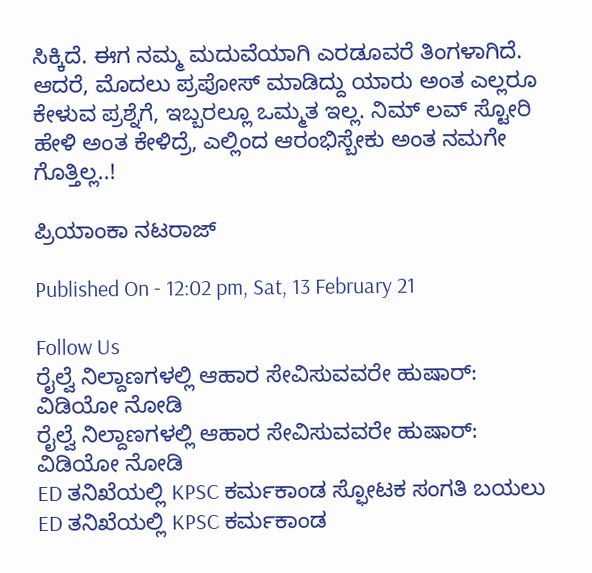ಸಿಕ್ಕಿದೆ. ಈಗ ನಮ್ಮ ಮದುವೆಯಾಗಿ ಎರಡೂವರೆ ತಿಂಗಳಾಗಿದೆ. ಆದರೆ, ಮೊದಲು ಪ್ರಪೋಸ್ ಮಾಡಿದ್ದು ಯಾರು ಅಂತ ಎಲ್ಲರೂ ಕೇಳುವ ಪ್ರಶ್ನೆಗೆ, ಇಬ್ಬರಲ್ಲೂ ಒಮ್ಮತ ‌ಇಲ್ಲ. ನಿಮ್ ಲವ್ ಸ್ಟೋರಿ ಹೇಳಿ ಅಂತ ಕೇಳಿದ್ರೆ, ಎಲ್ಲಿಂದ ಆರಂಭಿಸ್ಬೇಕು ಅಂತ ನಮಗೇ ಗೊತ್ತಿಲ್ಲ..!

ಪ್ರಿಯಾಂಕಾ ನಟರಾಜ್

Published On - 12:02 pm, Sat, 13 February 21

Follow Us
ರೈಲ್ವೆ ನಿಲ್ದಾಣಗಳಲ್ಲಿ ಆಹಾರ ಸೇವಿಸುವವರೇ ಹುಷಾರ್: ವಿಡಿಯೋ ನೋಡಿ
ರೈಲ್ವೆ ನಿಲ್ದಾಣಗಳಲ್ಲಿ ಆಹಾರ ಸೇವಿಸುವವರೇ ಹುಷಾರ್: ವಿಡಿಯೋ ನೋಡಿ
ED ತನಿಖೆಯಲ್ಲಿ KPSC ಕರ್ಮಕಾಂಡ ಸ್ಫೋಟಕ ಸಂಗತಿ ಬಯಲು
ED ತನಿಖೆಯಲ್ಲಿ KPSC ಕರ್ಮಕಾಂಡ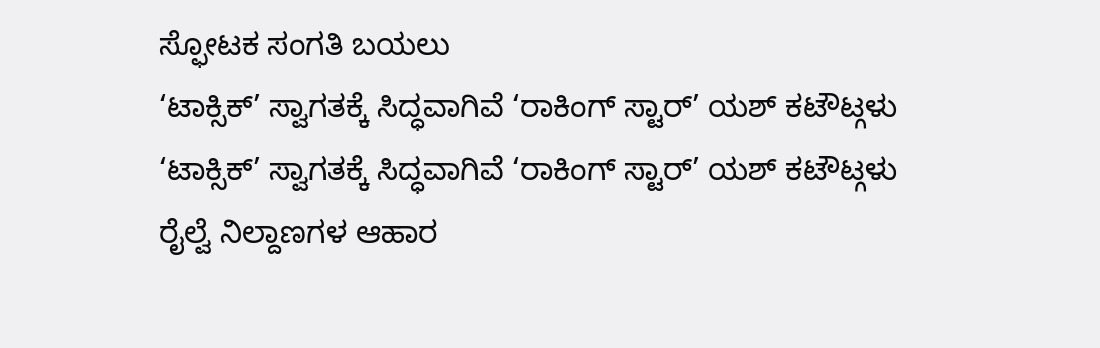ಸ್ಫೋಟಕ ಸಂಗತಿ ಬಯಲು
‘ಟಾಕ್ಸಿಕ್’ ಸ್ವಾಗತಕ್ಕೆ ಸಿದ್ಧವಾಗಿವೆ ‘ರಾಕಿಂಗ್ ಸ್ಟಾರ್’ ಯಶ್ ಕಟೌಟ್ಗಳು
‘ಟಾಕ್ಸಿಕ್’ ಸ್ವಾಗತಕ್ಕೆ ಸಿದ್ಧವಾಗಿವೆ ‘ರಾಕಿಂಗ್ ಸ್ಟಾರ್’ ಯಶ್ ಕಟೌಟ್ಗಳು
ರೈಲ್ವೆ ನಿಲ್ದಾಣಗಳ ಆಹಾರ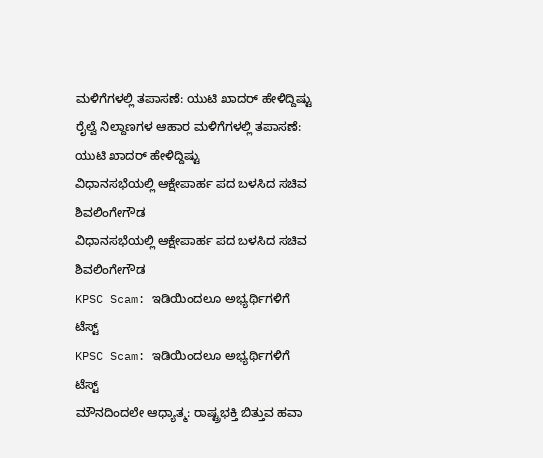ಮಳಿಗೆಗಳಲ್ಲಿ ತಪಾಸಣೆ: ಯುಟಿ ಖಾದರ್ ಹೇಳಿದ್ದಿಷ್ಟು
ರೈಲ್ವೆ ನಿಲ್ದಾಣಗಳ ಆಹಾರ ಮಳಿಗೆಗಳಲ್ಲಿ ತಪಾಸಣೆ: ಯುಟಿ ಖಾದರ್ ಹೇಳಿದ್ದಿಷ್ಟು
ವಿಧಾನಸಭೆಯಲ್ಲಿ ಆಕ್ಷೇಪಾರ್ಹ ಪದ ಬಳಸಿದ ಸಚಿವ ಶಿವಲಿಂಗೇಗೌಡ
ವಿಧಾನಸಭೆಯಲ್ಲಿ ಆಕ್ಷೇಪಾರ್ಹ ಪದ ಬಳಸಿದ ಸಚಿವ ಶಿವಲಿಂಗೇಗೌಡ
KPSC Scam: ಇಡಿಯಿಂದಲೂ ಅಭ್ಯರ್ಥಿಗಳಿಗೆ ಟೆಸ್ಟ್
KPSC Scam: ಇಡಿಯಿಂದಲೂ ಅಭ್ಯರ್ಥಿಗಳಿಗೆ ಟೆಸ್ಟ್
ಮೌನದಿಂದಲೇ ಆಧ್ಯಾತ್ಮ: ರಾಷ್ಟ್ರಭಕ್ತಿ ಬಿತ್ತುವ ಹವಾ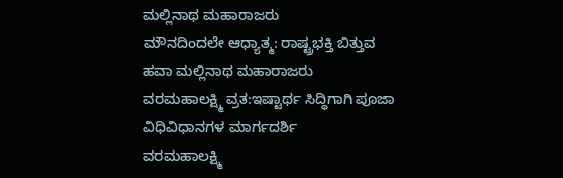ಮಲ್ಲಿನಾಥ ಮಹಾರಾಜರು
ಮೌನದಿಂದಲೇ ಆಧ್ಯಾತ್ಮ: ರಾಷ್ಟ್ರಭಕ್ತಿ ಬಿತ್ತುವ ಹವಾ ಮಲ್ಲಿನಾಥ ಮಹಾರಾಜರು
ವರಮಹಾಲಕ್ಷ್ಮಿ ವ್ರತ:ಇಷ್ಟಾರ್ಥ ಸಿದ್ಧಿಗಾಗಿ ಪೂಜಾ ವಿಧಿವಿಧಾನಗಳ ಮಾರ್ಗದರ್ಶಿ
ವರಮಹಾಲಕ್ಷ್ಮಿ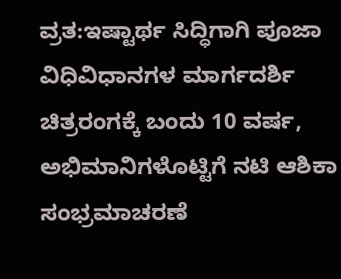ವ್ರತ:ಇಷ್ಟಾರ್ಥ ಸಿದ್ಧಿಗಾಗಿ ಪೂಜಾ ವಿಧಿವಿಧಾನಗಳ ಮಾರ್ಗದರ್ಶಿ
ಚಿತ್ರರಂಗಕ್ಕೆ ಬಂದು 10 ವರ್ಷ, ಅಭಿಮಾನಿಗಳೊಟ್ಟಿಗೆ ನಟಿ ಆಶಿಕಾ ಸಂಭ್ರಮಾಚರಣೆ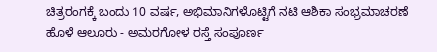ಚಿತ್ರರಂಗಕ್ಕೆ ಬಂದು 10 ವರ್ಷ, ಅಭಿಮಾನಿಗಳೊಟ್ಟಿಗೆ ನಟಿ ಆಶಿಕಾ ಸಂಭ್ರಮಾಚರಣೆ
ಹೊಳೆ ಆಲೂರು - ಅಮರಗೋಳ ರಸ್ತೆ ಸಂಪೂರ್ಣ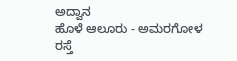ಅದ್ವಾನ
ಹೊಳೆ ಆಲೂರು - ಅಮರಗೋಳ ರಸ್ತೆ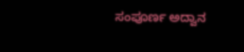ಸಂಪೂರ್ಣ ಅದ್ವಾನ